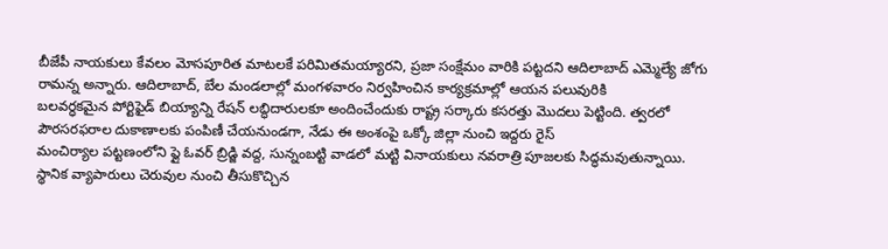బీజేపీ నాయకులు కేవలం మోసపూరిత మాటలకే పరిమితమయ్యారని, ప్రజా సంక్షేమం వారికి పట్టదని ఆదిలాబాద్ ఎమ్మెల్యే జోగు రామన్న అన్నారు. ఆదిలాబాద్, బేల మండలాల్లో మంగళవారం నిర్వహించిన కార్యక్రమాల్లో ఆయన పలువురికి
బలవర్ధకమైన పోర్టిఫైడ్ బియ్యాన్ని రేషన్ లబ్ధిదారులకూ అందించేందుకు రాష్ట్ర సర్కారు కసరత్తు మొదలు పెట్టింది. త్వరలో పౌరసరఫరాల దుకాణాలకు పంపిణీ చేయనుండగా, నేడు ఈ అంశంపై ఒక్కో జిల్లా నుంచి ఇద్దరు రైస్
మంచిర్యాల పట్టణంలోని ఫ్లై ఓవర్ బ్రిడ్జి వద్ద, సున్నంబట్టి వాడలో మట్టి వినాయకులు నవరాత్రి పూజలకు సిద్ధమవుతున్నాయి. స్థానిక వ్యాపారులు చెరువుల నుంచి తీసుకొచ్చిన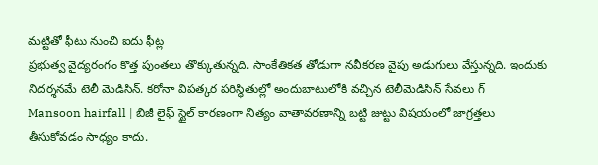మట్టితో ఫీటు నుంచి ఐదు ఫీట్ల
ప్రభుత్వ వైద్యరంగం కొత్త పుంతలు తొక్కుతున్నది. సాంకేతికత తోడుగా నవీకరణ వైపు అడుగులు వేస్తున్నది. ఇందుకు నిదర్శనమే టెలీ మెడిసిన్. కరోనా విపత్కర పరిస్థితుల్లో అందుబాటులోకి వచ్చిన టెలీమెడిసిన్ సేవలు గ్
Mansoon hairfall | బిజీ లైఫ్ స్టైల్ కారణంగా నిత్యం వాతావరణాన్ని బట్టి జుట్టు విషయంలో జాగ్రత్తలు తీసుకోవడం సాధ్యం కాదు.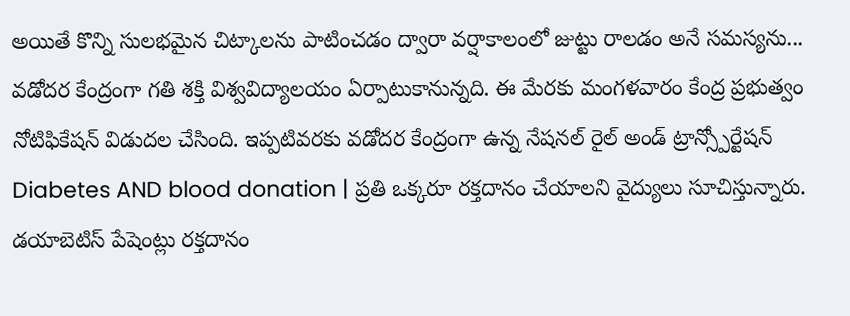అయితే కొన్ని సులభమైన చిట్కాలను పాటించడం ద్వారా వర్షాకాలంలో జుట్టు రాలడం అనే సమస్యను...
వడోదర కేంద్రంగా గతి శక్తి విశ్వవిద్యాలయం ఏర్పాటుకానున్నది. ఈ మేరకు మంగళవారం కేంద్ర ప్రభుత్వం నోటిఫికేషన్ విడుదల చేసింది. ఇప్పటివరకు వడోదర కేంద్రంగా ఉన్న నేషనల్ రైల్ అండ్ ట్రాన్స్పోర్టేషన్
Diabetes AND blood donation | ప్రతి ఒక్కరూ రక్తదానం చేయాలని వైద్యులు సూచిస్తున్నారు. డయాబెటిస్ పేషెంట్లు రక్తదానం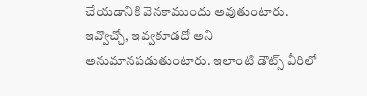చేయడానికి వెనకాముందు అవుతుంటారు. ఇవ్వొచ్చో, ఇవ్వకూడదో అని అనుమానపడుతుంటారు. ఇలాంటి డౌట్స్ వీరిలో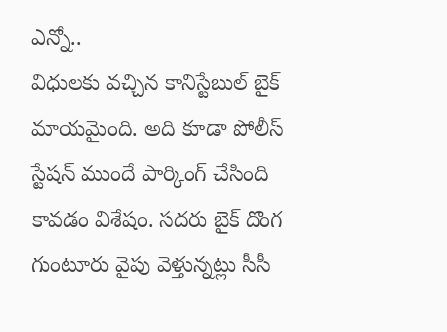ఎన్నో..
విధులకు వచ్చిన కానిస్టేబుల్ బైక్ మాయమైంది. అది కూడా పోలీస్ స్టేషన్ ముందే పార్కింగ్ చేసింది కావడం విశేషం. సదరు బైక్ దొంగ గుంటూరు వైపు వెళ్తున్నట్లు సీసీ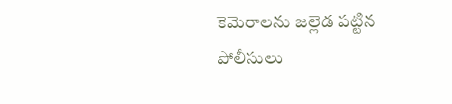కెమెరాలను జల్లెడ పట్టిన పోలీసులు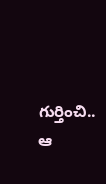గుర్తించి.. ఆ